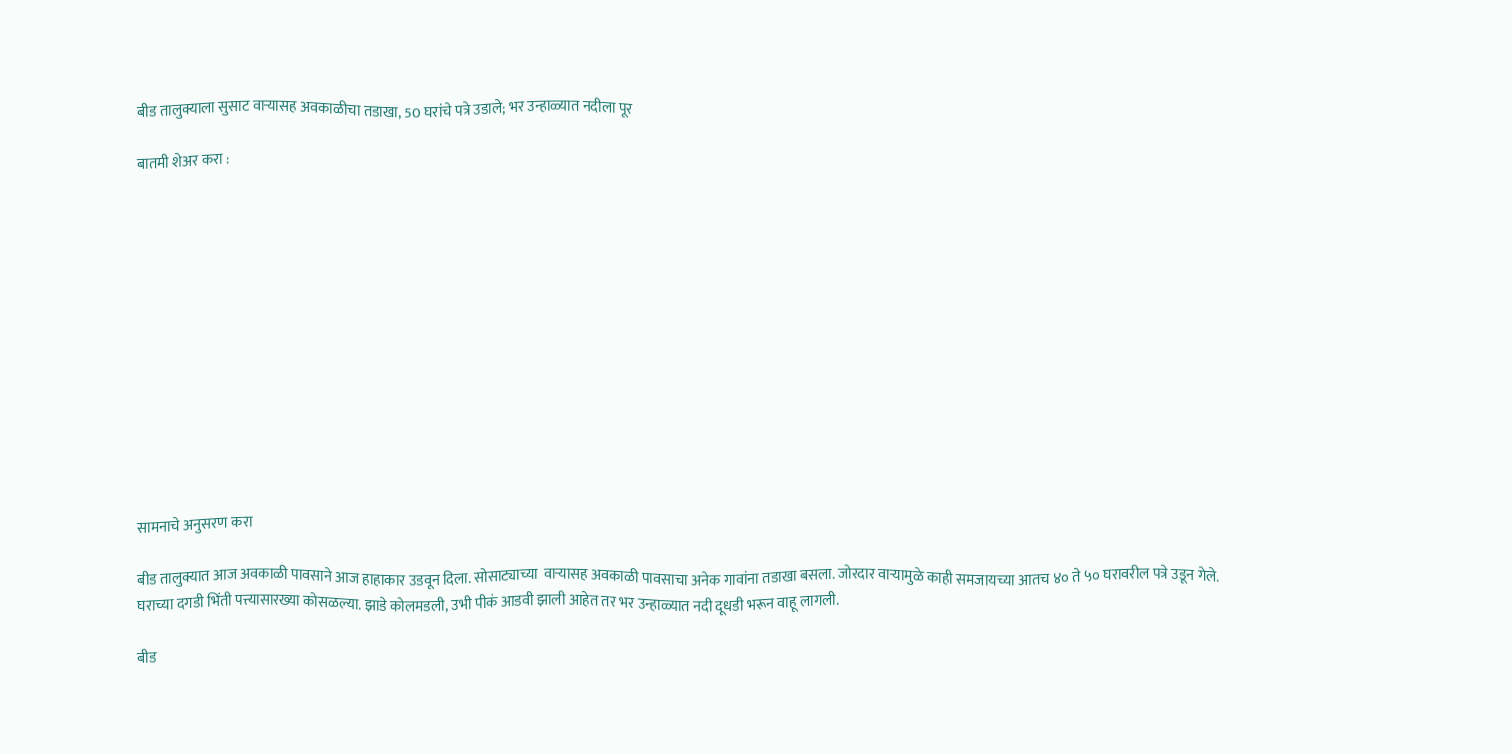बीड तालुक्याला सुसाट वार्‍यासह अवकाळीचा तडाखा, 50 घरांचे पत्रे उडाले; भर उन्हाळ्यात नदीला पूर

बातमी शेअर करा :













सामनाचे अनुसरण करा

बीड तालुक्यात आज अवकाळी पावसाने आज हाहाकार उडवून दिला. सोसाट्याच्या  वार्‍यासह अवकाळी पावसाचा अनेक गावांना तडाखा बसला. जोरदार वार्‍यामुळे काही समजायच्या आतच ४० ते ५० घरावरील पत्रे उडून गेले. घराच्या दगडी भिंती पत्त्यासारख्या कोसळल्या. झाडे कोलमडली, उभी पीकं आडवी झाली आहेत तर भर उन्हाळ्यात नदी दूधडी भरून वाहू लागली.

बीड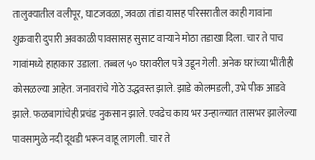तालुक्यातील वलीपूर, घाटजवळा, जवळा तांडा यासह परिसरातील काही गावांना शुक्रवारी दुपारी अवकाळी पावसासह सुसाट वार्‍याने मोठा तडाखा दिला. चार ते पाच गावांमध्ये हाहाकार उडाला. तब्बल ५० घरावरील पत्रे उडून गेली. अनेक घरांच्या भींतीही कोसळल्या आहेत. जनावरांचे गोठे उद्धवस्त झाले. झाडे कोलमडली, उभे पीक आडवे झाले. फळबागांचेही प्रचंड नुकसान झाले. एवढेच काय भर उन्हाळ्यात तासभर झालेल्या पावसामुळे नदी दूथडी भरून वाहू लागली. चार ते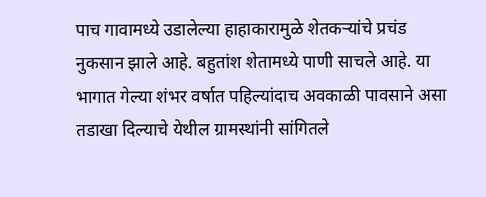पाच गावामध्ये उडालेल्या हाहाकारामुळे शेतकर्‍यांचे प्रचंड नुकसान झाले आहे. बहुतांश शेतामध्ये पाणी साचले आहे. या भागात गेल्या शंभर वर्षात पहिल्यांदाच अवकाळी पावसाने असा तडाखा दिल्याचे येथील ग्रामस्थांनी सांगितले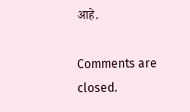आहे.

Comments are closed.